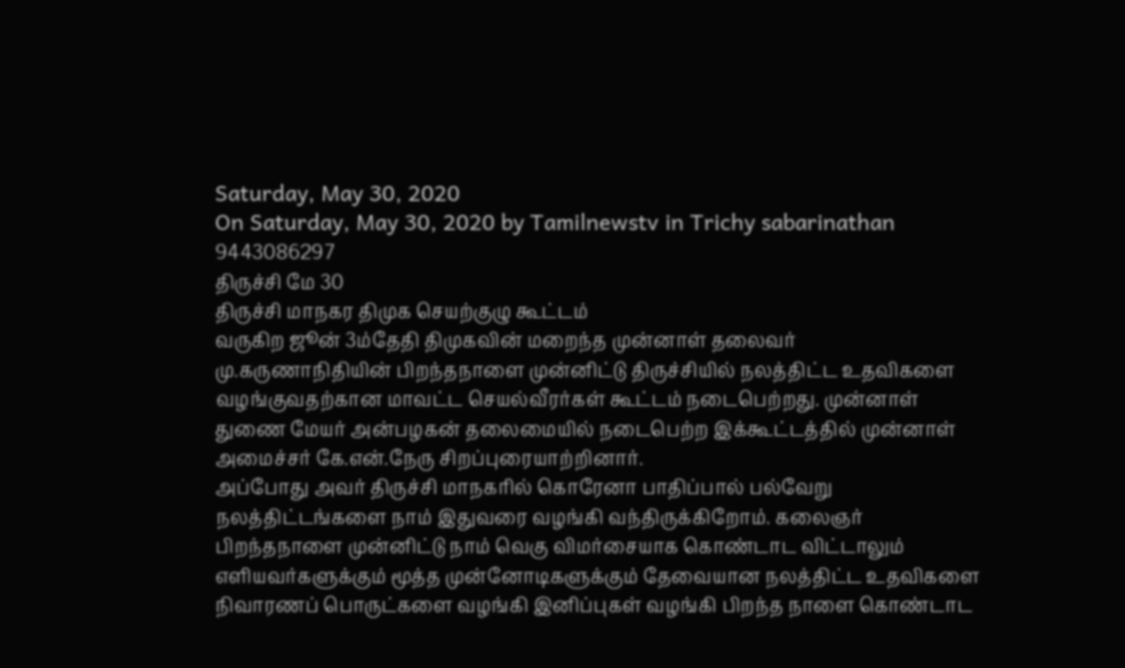Saturday, May 30, 2020
On Saturday, May 30, 2020 by Tamilnewstv in Trichy sabarinathan 9443086297
திருச்சி மே 30
திருச்சி மாநகர திமுக செயற்குழு கூட்டம்
வருகிற ஜூன் 3ம்தேதி திமுகவின் மறைந்த முன்னாள் தலைவர்
மு.கருணாநிதியின் பிறந்தநாளை முன்னிட்டு திருச்சியில் நலத்திட்ட உதவிகளை வழங்குவதற்கான மாவட்ட செயல்வீரர்கள் கூட்டம் நடைபெற்றது. முன்னாள் துணை மேயர் அன்பழகன் தலைமையில் நடைபெற்ற இக்கூட்டத்தில் முன்னாள் அமைச்சர் கே.என்.நேரு சிறப்புரையாற்றினார்.
அப்போது அவர் திருச்சி மாநகரில் கொரேனா பாதிப்பால் பல்வேறு நலத்திட்டங்களை நாம் இதுவரை வழங்கி வந்திருக்கிறோம். கலைஞர் பிறந்தநாளை முன்னிட்டு நாம் வெகு விமர்சையாக கொண்டாட விட்டாலும் எளியவர்களுக்கும் மூத்த முன்னோடிகளுக்கும் தேவையான நலத்திட்ட உதவிகளை நிவாரணப் பொருட்களை வழங்கி இனிப்புகள் வழங்கி பிறந்த நாளை கொண்டாட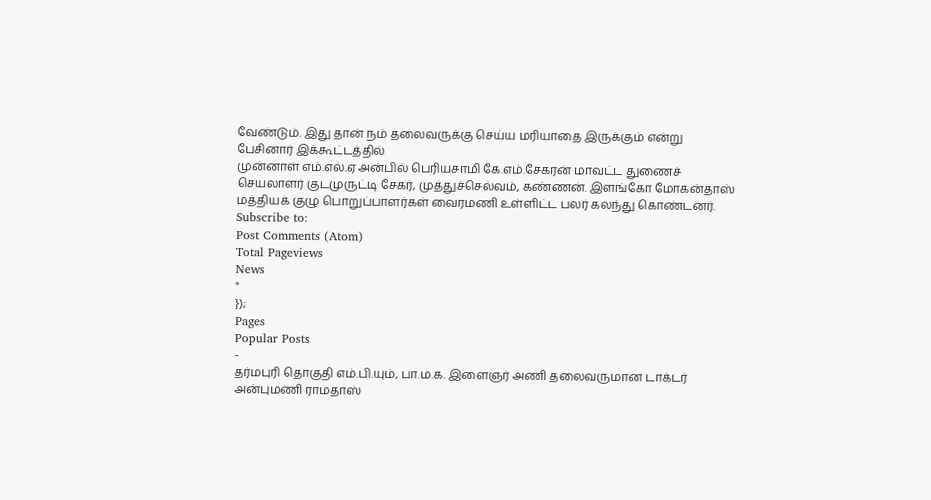வேண்டும். இது தான் நம் தலைவருக்கு செய்ய மரியாதை இருக்கும் என்று பேசினார் இக்கூட்டத்தில்
முன்னாள் எம்.எல்.ஏ அன்பில் பெரியசாமி கே.எம்.சேகரன் மாவட்ட துணைச் செயலாளர் குடமுருட்டி சேகர், முத்துச்செல்வம், கண்ணன். இளங்கோ மோகன்தாஸ் மத்தியக் குழு பொறுப்பாளர்கள் வைரமணி உள்ளிட்ட பலர் கலந்து கொண்டனர்.
Subscribe to:
Post Comments (Atom)
Total Pageviews
News
"
});
Pages
Popular Posts
-
தர்மபுரி தொகுதி எம்.பி.யும், பா.ம.க. இளைஞர் அணி தலைவருமான டாக்டர் அன்புமணி ராமதாஸ்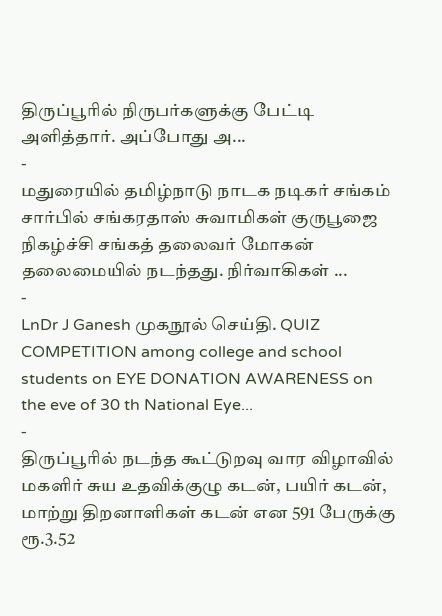திருப்பூரில் நிருபர்களுக்கு பேட்டி அளித்தார். அப்போது அ...
-
மதுரையில் தமிழ்நாடு நாடக நடிகர் சங்கம் சார்பில் சங்கரதாஸ் சுவாமிகள் குருபூஜை நிகழ்ச்சி சங்கத் தலைவர் மோகன் தலைமையில் நடந்தது. நிர்வாகிகள் ...
-
LnDr J Ganesh முகநூல் செய்தி. QUIZ COMPETITION among college and school students on EYE DONATION AWARENESS on the eve of 30 th National Eye...
-
திருப்பூரில் நடந்த கூட்டுறவு வார விழாவில் மகளிர் சுய உதவிக்குழு கடன், பயிர் கடன், மாற்று திறனாளிகள் கடன் என 591 பேருக்கு ரூ.3.52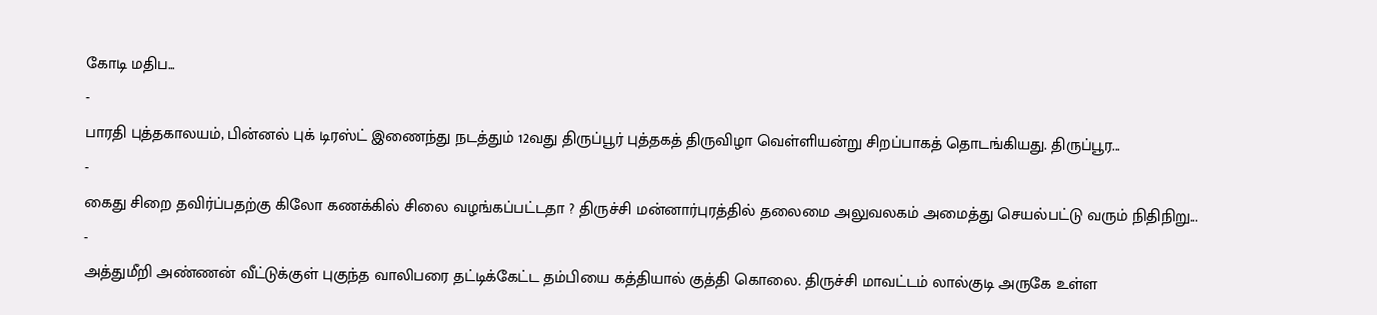கோடி மதிப...
-
பாரதி புத்தகாலயம், பின்னல் புக் டிரஸ்ட் இணைந்து நடத்தும் 12வது திருப்பூர் புத்தகத் திருவிழா வெள்ளியன்று சிறப்பாகத் தொடங்கியது. திருப்பூர...
-
கைது சிறை தவிர்ப்பதற்கு கிலோ கணக்கில் சிலை வழங்கப்பட்டதா ? திருச்சி மன்னார்புரத்தில் தலைமை அலுவலகம் அமைத்து செயல்பட்டு வரும் நிதிநிறு...
-
அத்துமீறி அண்ணன் வீட்டுக்குள் புகுந்த வாலிபரை தட்டிக்கேட்ட தம்பியை கத்தியால் குத்தி கொலை. திருச்சி மாவட்டம் லால்குடி அருகே உள்ள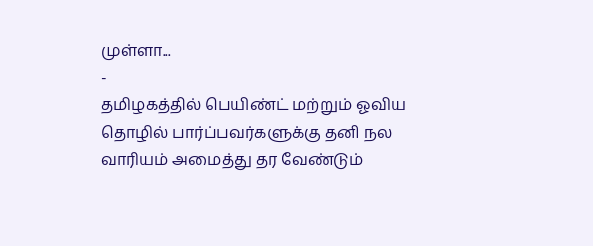முள்ளா...
-
தமிழகத்தில் பெயிண்ட் மற்றும் ஓவிய தொழில் பார்ப்பவர்களுக்கு தனி நல வாரியம் அமைத்து தர வேண்டும்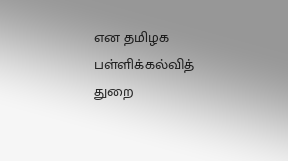என தமிழக பள்ளிக்கல்வித் துறை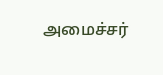அமைச்சர்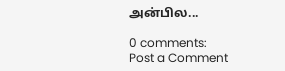அன்பில...

0 comments:
Post a Comment